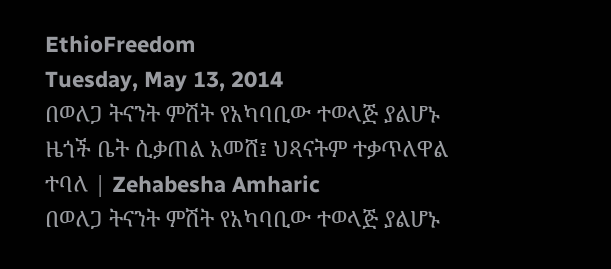EthioFreedom
Tuesday, May 13, 2014
በወለጋ ትናንት ምሽት የአካባቢው ተወላጅ ያልሆኑ ዜጎች ቤት ሲቃጠል አመሸ፤ ህጻናትም ተቃጥለዋል ተባለ | Zehabesha Amharic
በወለጋ ትናንት ምሽት የአካባቢው ተወላጅ ያልሆኑ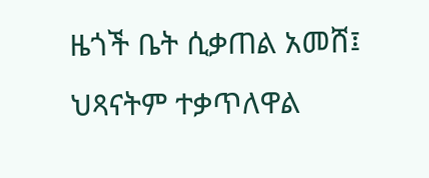ዜጎች ቤት ሲቃጠል አመሸ፤ ህጻናትም ተቃጥለዋል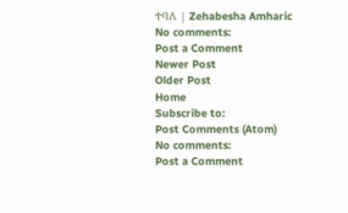ተባለ | Zehabesha Amharic
No comments:
Post a Comment
Newer Post
Older Post
Home
Subscribe to:
Post Comments (Atom)
No comments:
Post a Comment